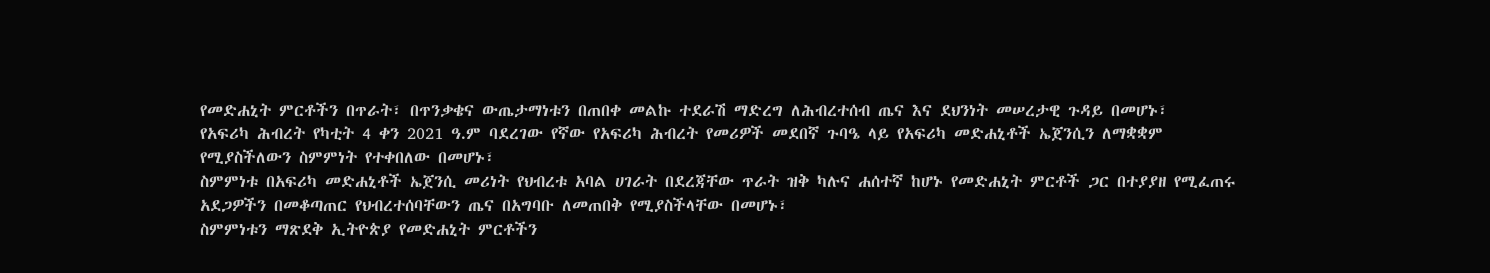የመድሐኒት ምርቶችን በጥራት፣ በጥንቃቄና ውጤታማነቱን በጠበቀ መልኩ ተደራሽ ማድረግ ለሕብረተሰብ ጤና እና ደህንነት መሠረታዊ ጉዳይ በመሆኑ፣
የአፍሪካ ሕብረት የካቲት 4 ቀን 2021 ዓ.ም ባደረገው የኛው የአፍሪካ ሕብረት የመሪዎች መደበኛ ጉባዔ ላይ የአፍሪካ መድሐኒቶች ኤጀንሲን ለማቋቋም የሚያስችለውን ስምምነት የተቀበለው በመሆኑ፣
ስምምነቱ በአፍሪካ መድሐኒቶች ኤጀንሲ መሪነት የህብረቱ አባል ሀገራት በደረጃቸው ጥራት ዝቅ ካሉና ሐሰተኛ ከሆኑ የመድሐኒት ምርቶች ጋር በተያያዘ የሚፈጠሩ አደጋዎችን በመቆጣጠር የህብረተሰባቸውን ጤና በአግባቡ ለመጠበቅ የሚያስችላቸው በመሆኑ፣
ስምምነቱን ማጽደቅ ኢትዮጵያ የመድሐኒት ምርቶችን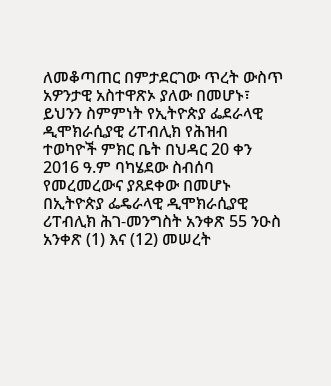ለመቆጣጠር በምታደርገው ጥረት ውስጥ አዎንታዊ አስተዋጽኦ ያለው በመሆኑ፣
ይህንን ስምምነት የኢትዮጵያ ፌደራላዊ ዲሞክራሲያዊ ሪፐብሊክ የሕዝብ ተወካዮች ምክር ቤት በህዳር 20 ቀን 2016 ዓ.ም ባካሄደው ስብሰባ የመረመረውና ያጸደቀው በመሆኑ በኢትዮጵያ ፌዴራላዊ ዲሞክራሲያዊ ሪፐብሊክ ሕገ-መንግስት አንቀጽ 55 ንዑስ አንቀጽ (1) እና (12) መሠረት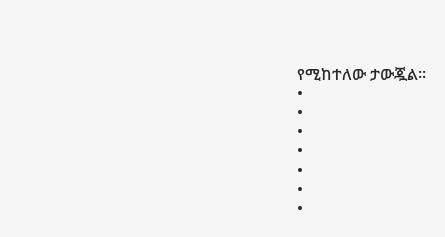የሚከተለው ታውጇል፡፡
•
•
•
•
•
•
•